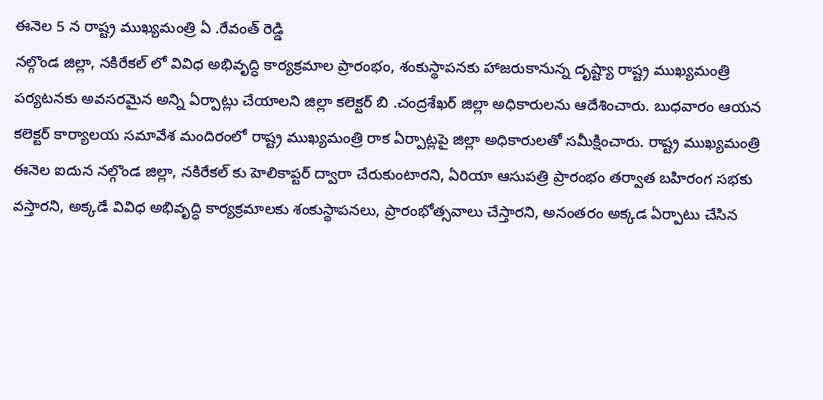ఈనెల 5 న రాష్ట్ర ముఖ్యమంత్రి ఏ .రేవంత్ రెడ్డి
నల్గొండ జిల్లా, నకిరేకల్ లో వివిధ అభివృద్ధి కార్యక్రమాల ప్రారంభం, శంకుస్థాపనకు హాజరుకానున్న దృష్ట్యా రాష్ట్ర ముఖ్యమంత్రి పర్యటనకు అవసరమైన అన్ని ఏర్పాట్లు చేయాలని జిల్లా కలెక్టర్ బి .చంద్రశేఖర్ జిల్లా అధికారులను ఆదేశించారు. బుధవారం ఆయన కలెక్టర్ కార్యాలయ సమావేశ మందిరంలో రాష్ట్ర ముఖ్యమంత్రి రాక ఏర్పాట్లపై జిల్లా అధికారులతో సమీక్షించారు. రాష్ట్ర ముఖ్యమంత్రి ఈనెల ఐదున నల్గొండ జిల్లా, నకిరేకల్ కు హెలికాప్టర్ ద్వారా చేరుకుంటారని, ఏరియా ఆసుపత్రి ప్రారంభం తర్వాత బహిరంగ సభకు వస్తారని, అక్కడే వివిధ అభివృద్ధి కార్యక్రమాలకు శంకుస్థాపనలు, ప్రారంభోత్సవాలు చేస్తారని, అనంతరం అక్కడ ఏర్పాటు చేసిన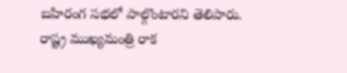బహిరంగ సభలో పాల్గొంటారని తెలిపారు. రాష్ట్ర ముఖ్యమంత్రి రాక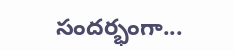సందర్భంగా...